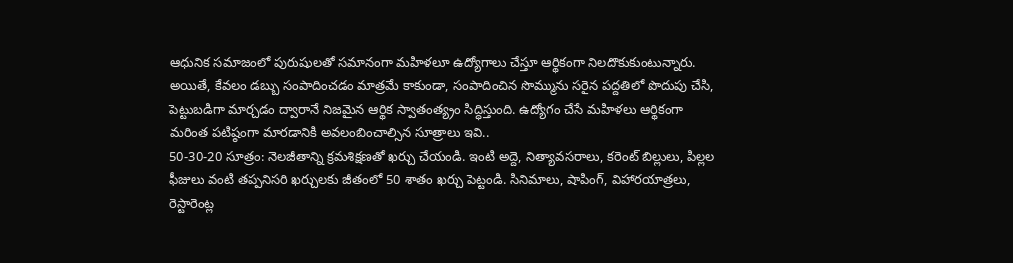ఆధునిక సమాజంలో పురుషులతో సమానంగా మహిళలూ ఉద్యోగాలు చేస్తూ ఆర్థికంగా నిలదొకుకుంటున్నారు. అయితే, కేవలం డబ్బు సంపాదించడం మాత్రమే కాకుండా, సంపాదించిన సొమ్మును సరైన పద్దతిలో పొదుపు చేసి, పెట్టుబడిగా మార్చడం ద్వారానే నిజమైన ఆర్థిక స్వాతంత్య్రం సిద్ధిస్తుంది. ఉద్యోగం చేసే మహిళలు ఆర్థికంగా మరింత పటిష్ఠంగా మారడానికి అవలంబించాల్సిన సూత్రాలు ఇవి..
50-30-20 సూత్రం: నెలజీతాన్ని క్రమశిక్షణతో ఖర్చు చేయండి. ఇంటి అద్దె, నిత్యావసరాలు, కరెంట్ బిల్లులు, పిల్లల ఫీజులు వంటి తప్పనిసరి ఖర్చులకు జీతంలో 50 శాతం ఖర్చు పెట్టండి. సినిమాలు, షాపింగ్, విహారయాత్రలు, రెస్టారెంట్ల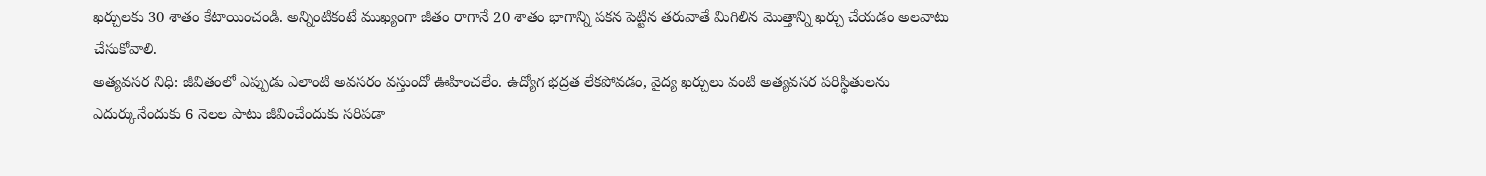ఖర్చులకు 30 శాతం కేటాయించండి. అన్నింటికంటే ముఖ్యంగా జీతం రాగానే 20 శాతం భాగాన్ని పకన పెట్టిన తరువాతే మిగిలిన మొత్తాన్ని ఖర్చు చేయడం అలవాటు చేసుకోవాలి.
అత్యవసర నిధి: జీవితంలో ఎప్పుడు ఎలాంటి అవసరం వస్తుందో ఊహించలేం. ఉద్యోగ భద్రత లేకపోవడం, వైద్య ఖర్చులు వంటి అత్యవసర పరిస్థితులను ఎదుర్కునేందుకు 6 నెలల పాటు జీవించేందుకు సరిపడా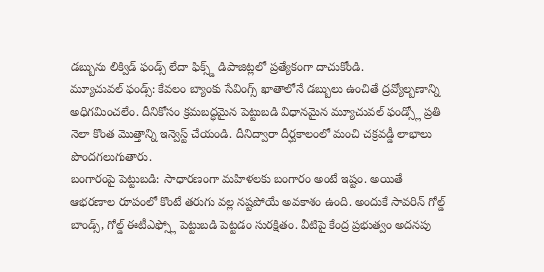డబ్బును లిక్విడ్ ఫండ్స్ లేదా ఫిక్స్డ్ డిపాజిట్లలో ప్రత్యేకంగా దాచుకోండి.
మ్యూచువల్ ఫండ్స్: కేవలం బ్యాంకు సేవింగ్స్ ఖాతాలోనే డబ్బులు ఉంచితే ద్రవ్యోల్బణాన్ని అధిగమించలేం. దీనికోసం క్రమబద్ధమైన పెట్టుబడి విధానమైన మ్యూచువల్ ఫండ్స్లో ప్రతి నెలా కొంత మొత్తాన్ని ఇన్వెస్ట్ చేయండి. దీనిద్వారా దీర్ఘకాలంలో మంచి చక్రవడ్డీ లాభాలు పొందగలుగుతారు.
బంగారంపై పెట్టుబడి: సాధారణంగా మహిళలకు బంగారం అంటే ఇష్టం. అయితే ఆభరణాల రూపంలో కొంటే తరుగు వల్ల నష్టపోయే అవకాశం ఉంది. అందుకే సావరిన్ గోల్డ్ బాండ్స్, గోల్డ్ ఈటీఎఫ్స్లో పెట్టుబడి పెట్టడం సురక్షితం. వీటిపై కేంద్ర ప్రభుత్వం అదనపు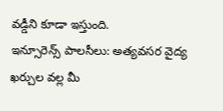వడ్డీని కూడా ఇస్తుంది.
ఇన్సూరెన్స్ పాలసీలు: అత్యవసర వైద్య ఖర్చుల వల్ల మీ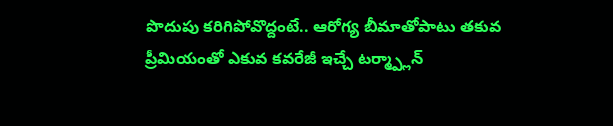పొదుపు కరిగిపోవొద్దంటే.. ఆరోగ్య బీమాతోపాటు తకువ ప్రీమియంతో ఎకువ కవరేజీ ఇచ్చే టర్మ్ప్లాన్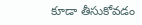కూడా తీసుకోవడం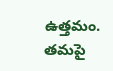ఉత్తమం. తమపై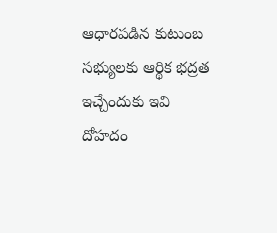ఆధారపడిన కుటుంబ సభ్యులకు ఆర్థిక భద్రత ఇచ్చేందుకు ఇవి దోహదం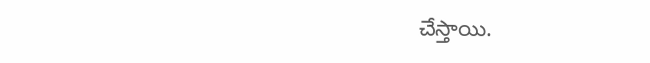చేస్తాయి.